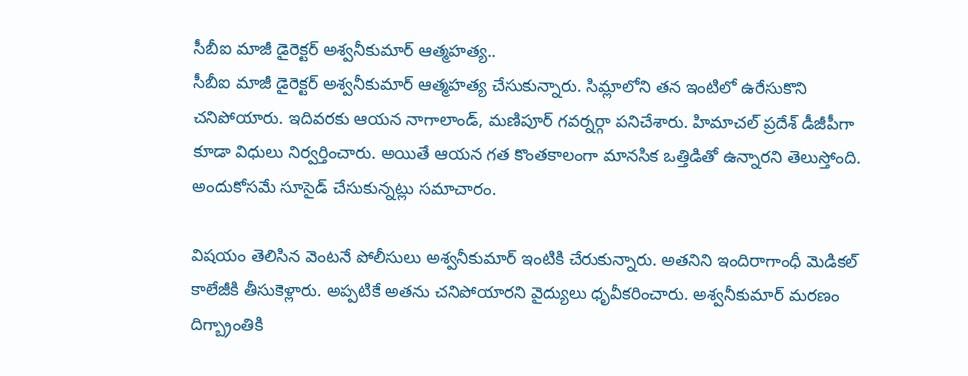సీబీఐ మాజీ డైరెక్టర్ అశ్వనీకుమార్ ఆత్మహత్య..
సీబీఐ మాజీ డైరెక్టర్ అశ్వనీకుమార్ ఆత్మహత్య చేసుకున్నారు. సిమ్లాలోని తన ఇంటిలో ఉరేసుకొని చనిపోయారు. ఇదివరకు ఆయన నాగాలాండ్, మణిపూర్ గవర్నర్గా పనిచేశారు. హిమాచల్ ప్రదేశ్ డీజీపీగా కూడా విధులు నిర్వర్తించారు. అయితే ఆయన గత కొంతకాలంగా మానసిక ఒత్తిడితో ఉన్నారని తెలుస్తోంది. అందుకోసమే సూసైడ్ చేసుకున్నట్లు సమాచారం.

విషయం తెలిసిన వెంటనే పోలీసులు అశ్వనీకుమార్ ఇంటికి చేరుకున్నారు. అతనిని ఇందిరాగాంధీ మెడికల్ కాలేజీకి తీసుకెళ్లారు. అప్పటికే అతను చనిపోయారని వైద్యులు ధృవీకరించారు. అశ్వనీకుమార్ మరణం దిగ్బ్రాంతికి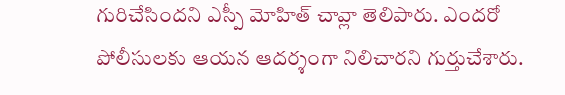గురిచేసిందని ఎస్పీ మోహిత్ చావ్లా తెలిపారు. ఎందరో పోలీసులకు ఆయన ఆదర్శంగా నిలిచారని గుర్తుచేశారు.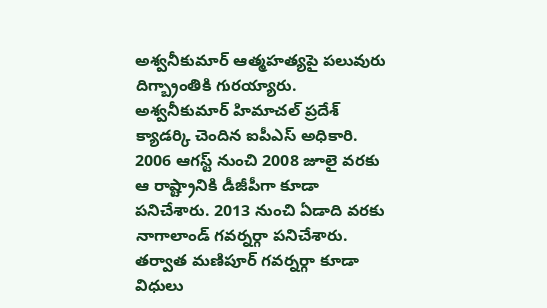అశ్వనీకుమార్ ఆత్మహత్యపై పలువురు దిగ్బ్రాంతికి గురయ్యారు.
అశ్వనీకుమార్ హిమాచల్ ప్రదేశ్ క్యాడర్కి చెందిన ఐపీఎస్ అధికారి. 2006 ఆగస్ట్ నుంచి 2008 జూలై వరకు ఆ రాష్ట్రానికి డీజీపీగా కూడా పనిచేశారు. 2013 నుంచి ఏడాది వరకు నాగాలాండ్ గవర్నర్గా పనిచేశారు. తర్వాత మణిపూర్ గవర్నర్గా కూడా విధులు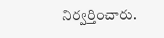నిర్వర్తించారు.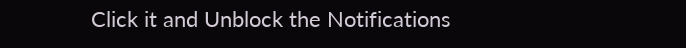Click it and Unblock the Notifications